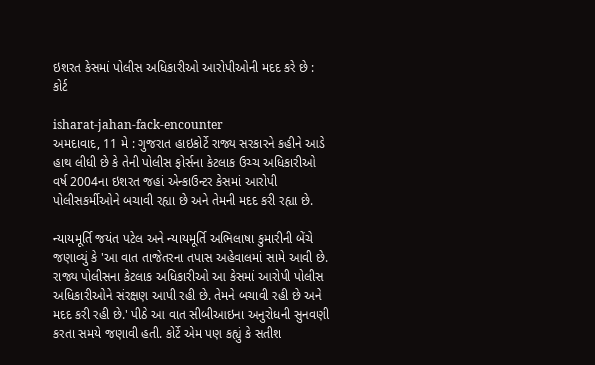ઇશરત કેસમાં પોલીસ અધિકારીઓ આરોપીઓની મદદ કરે છે : કોર્ટ

isharat-jahan-fack-encounter
અમદાવાદ, 11 મે : ગુજરાત હાઇકોર્ટે રાજ્ય સરકારને કહીને આડે હાથ લીધી છે કે તેની પોલીસ ફોર્સના કેટલાક ઉચ્ચ અધિકારીઓ વર્ષ 2004ના ઇશરત જહાં એન્કાઉન્ટર કેસમાં આરોપી પોલીસકર્મીઓને બચાવી રહ્યા છે અને તેમની મદદ કરી રહ્યા છે.

ન્યાયમૂર્તિ જયંત પટેલ અને ન્યાયમૂર્તિ અભિલાષા કુમારીની બેંચે જણાવ્યું કે 'આ વાત તાજેતરના તપાસ અહેવાલમાં સામે આવી છે. રાજ્ય પોલીસના કેટલાક અધિકારીઓ આ કેસમાં આરોપી પોલીસ અધિકારીઓને સંરક્ષણ આપી રહી છે. તેમને બચાવી રહી છે અને મદદ કરી રહી છે.' પીઠે આ વાત સીબીઆઇના અનુરોધની સુનવણી કરતા સમયે જણાવી હતી. કોર્ટે એમ પણ કહ્યું કે સતીશ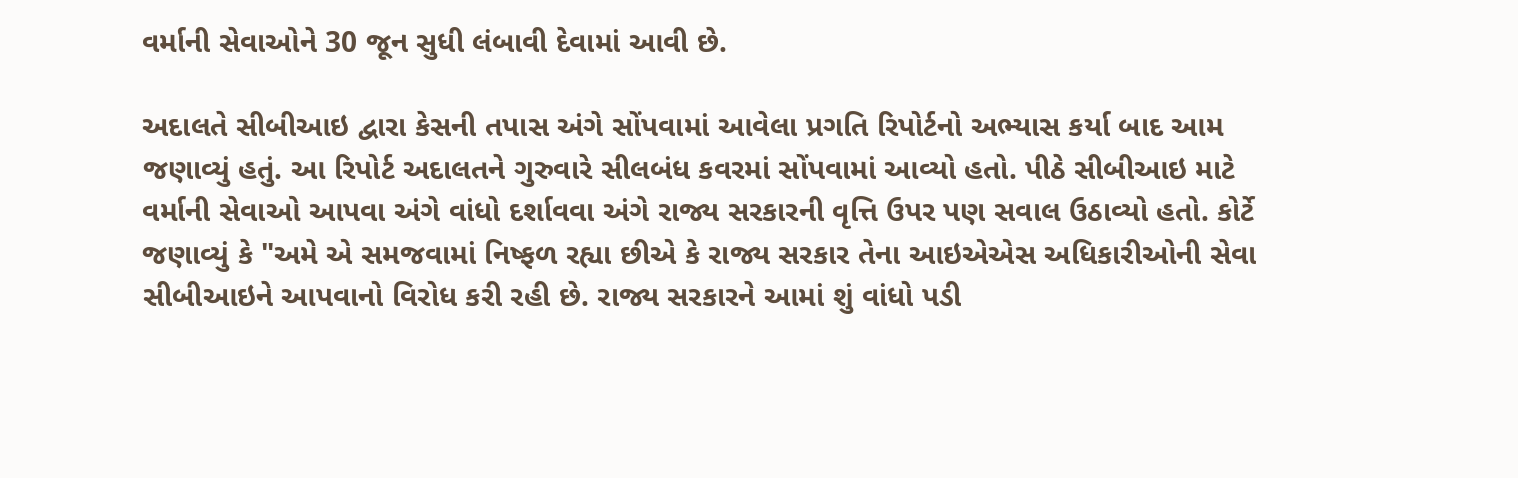વર્માની સેવાઓને 30 જૂન સુધી લંબાવી દેવામાં આવી છે.

અદાલતે સીબીઆઇ દ્વારા કેસની તપાસ અંગે સોંપવામાં આવેલા પ્રગતિ રિપોર્ટનો અભ્યાસ કર્યા બાદ આમ જણાવ્યું હતું. આ રિપોર્ટ અદાલતને ગુરુવારે સીલબંધ કવરમાં સોંપવામાં આવ્યો હતો. પીઠે સીબીઆઇ માટે વર્માની સેવાઓ આપવા અંગે વાંધો દર્શાવવા અંગે રાજ્ય સરકારની વૃત્તિ ઉપર પણ સવાલ ઉઠાવ્યો હતો. કોર્ટે જણાવ્યું કે "અમે એ સમજવામાં નિષ્ફળ રહ્યા છીએ કે રાજ્ય સરકાર તેના આઇએએસ અધિકારીઓની સેવા સીબીઆઇને આપવાનો વિરોધ કરી રહી છે. રાજ્ય સરકારને આમાં શું વાંધો પડી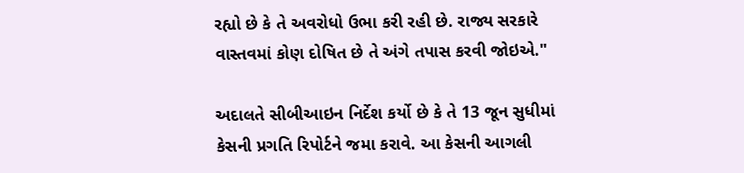રહ્યો છે કે તે અવરોધો ઉભા કરી રહી છે. રાજ્ય સરકારે વાસ્તવમાં કોણ દોષિત છે તે અંગે તપાસ કરવી જોઇએ."

અદાલતે સીબીઆઇન નિર્દેશ કર્યો છે કે તે 13 જૂન સુધીમાં કેસની પ્રગતિ રિપોર્ટને જમા કરાવે. આ કેસની આગલી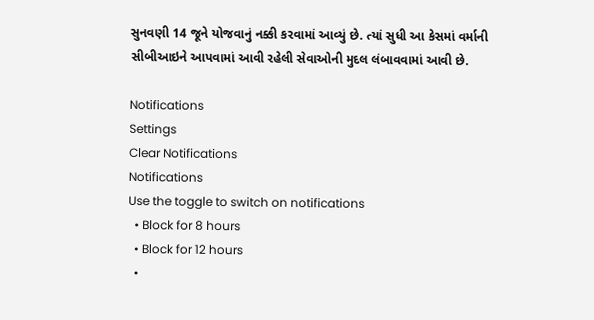સુનવણી 14 જૂને યોજવાનું નક્કી કરવામાં આવ્યું છે. ત્યાં સુધી આ કેસમાં વર્માની સીબીઆઇને આપવામાં આવી રહેલી સેવાઓની મુદલ લંબાવવામાં આવી છે.

Notifications
Settings
Clear Notifications
Notifications
Use the toggle to switch on notifications
  • Block for 8 hours
  • Block for 12 hours
  •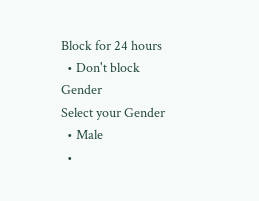Block for 24 hours
  • Don't block
Gender
Select your Gender
  • Male
  •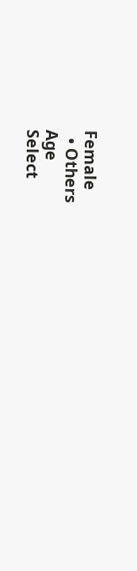Female
  • Others
Age
Select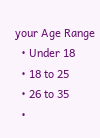your Age Range
  • Under 18
  • 18 to 25
  • 26 to 35
  •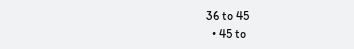36 to 45
  • 45 to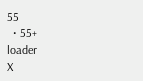55
  • 55+
loader
X